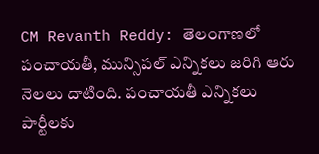CM Revanth Reddy: తెలంగాణలో పంచాయతీ, మున్సిపల్ ఎన్నికలు జరిగి ఆరు నెలలు దాటింది. పంచాయతీ ఎన్నికలు పార్టీలకు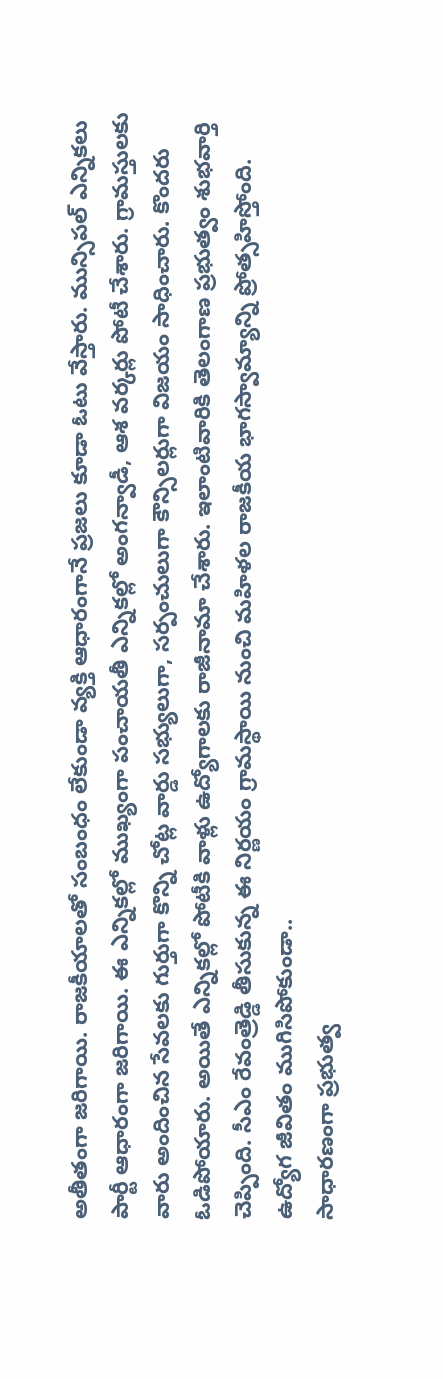అతీతంగా జరిగాయి. రాజకీయాలతో సంబంధం లేకుండా వ్యక్తి ఆధారంగానే ప్రజలు కూడా ఓటు వేస్తారు. మున్సిపల్ ఎన్నికలు పార్టీ ఆధారంగా జరిగాయి. ఈ ఎన్నికల్లో ముఖ్యంగా పంచాయతీ ఎన్నికల్లో అంగన్వాడీ, ఆశ వర్కర్లు పోటీ చేశారు. గ్రామస్తులకు వారు అందించిన సేవలకు గుర్తుగా కొన్ని చోట్ల వార్డు సభ్యులుగా, సర్పంచులుగా కౌన్సిలర్లుగా విజయం సాధించారు. కొందరు ఓడిపోయారు. అయితే ఎన్నికల్లో పోటీకి వాళ్లు ఉద్యోగాలకు రాజీనామా చేశారు. ఇలాంటివారికి తెలంగాణ ప్రభుత్వం శుభవార్తి చెప్పింది. సీఎం రేవంత్రెడ్డి తీసుకున్న ఈ నిర్ణయం గ్రామస్థాయి నుంచి మహిళల రాజకీయ భాగస్వామ్యాన్ని ప్రోత్సహిస్తోంది.
ఉద్యోగ జీవితం ముగిసిపోకుండా..
సాధారణంగా ప్రభుత్వ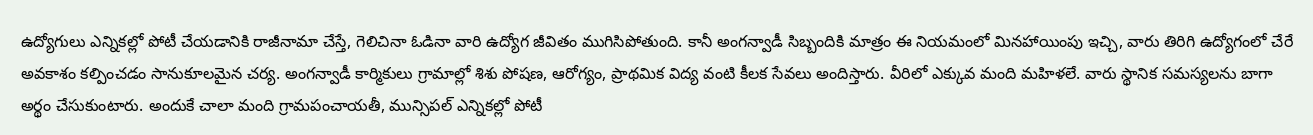ఉద్యోగులు ఎన్నికల్లో పోటీ చేయడానికి రాజీనామా చేస్తే, గెలిచినా ఓడినా వారి ఉద్యోగ జీవితం ముగిసిపోతుంది. కానీ అంగన్వాడీ సిబ్బందికి మాత్రం ఈ నియమంలో మినహాయింపు ఇచ్చి, వారు తిరిగి ఉద్యోగంలో చేరే అవకాశం కల్పించడం సానుకూలమైన చర్య. అంగన్వాడీ కార్మికులు గ్రామాల్లో శిశు పోషణ, ఆరోగ్యం, ప్రాథమిక విద్య వంటి కీలక సేవలు అందిస్తారు. వీరిలో ఎక్కువ మంది మహిళలే. వారు స్థానిక సమస్యలను బాగా అర్థం చేసుకుంటారు. అందుకే చాలా మంది గ్రామపంచాయతీ, మున్సిపల్ ఎన్నికల్లో పోటీ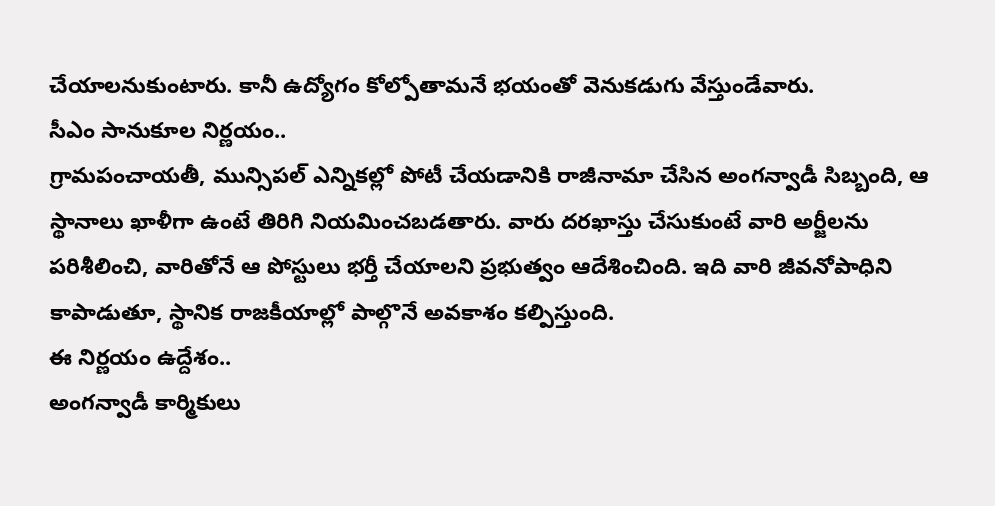చేయాలనుకుంటారు. కానీ ఉద్యోగం కోల్పోతామనే భయంతో వెనుకడుగు వేస్తుండేవారు.
సీఎం సానుకూల నిర్ణయం..
గ్రామపంచాయతీ, మున్సిపల్ ఎన్నికల్లో పోటీ చేయడానికి రాజీనామా చేసిన అంగన్వాడీ సిబ్బంది, ఆ స్థానాలు ఖాళీగా ఉంటే తిరిగి నియమించబడతారు. వారు దరఖాస్తు చేసుకుంటే వారి అర్జీలను పరిశీలించి, వారితోనే ఆ పోస్టులు భర్తీ చేయాలని ప్రభుత్వం ఆదేశించింది. ఇది వారి జీవనోపాధిని కాపాడుతూ, స్థానిక రాజకీయాల్లో పాల్గొనే అవకాశం కల్పిస్తుంది.
ఈ నిర్ణయం ఉద్దేశం..
అంగన్వాడీ కార్మికులు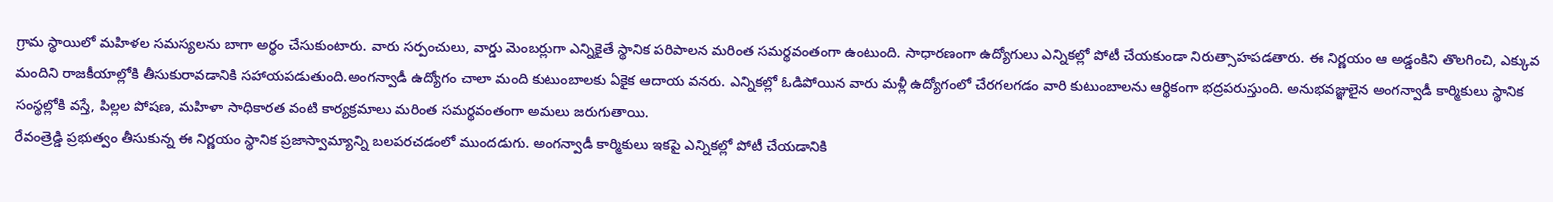గ్రామ స్థాయిలో మహిళల సమస్యలను బాగా అర్థం చేసుకుంటారు. వారు సర్పంచులు, వార్డు మెంబర్లుగా ఎన్నికైతే స్థానిక పరిపాలన మరింత సమర్థవంతంగా ఉంటుంది. సాధారణంగా ఉద్యోగులు ఎన్నికల్లో పోటీ చేయకుండా నిరుత్సాహపడతారు. ఈ నిర్ణయం ఆ అడ్డంకిని తొలగించి, ఎక్కువ మందిని రాజకీయాల్లోకి తీసుకురావడానికి సహాయపడుతుంది.అంగన్వాడీ ఉద్యోగం చాలా మంది కుటుంబాలకు ఏకైక ఆదాయ వనరు. ఎన్నికల్లో ఓడిపోయిన వారు మళ్లీ ఉద్యోగంలో చేరగలగడం వారి కుటుంబాలను ఆర్థికంగా భద్రపరుస్తుంది. అనుభవజ్ఞులైన అంగన్వాడీ కార్మికులు స్థానిక సంస్థల్లోకి వస్తే, పిల్లల పోషణ, మహిళా సాధికారత వంటి కార్యక్రమాలు మరింత సమర్థవంతంగా అమలు జరుగుతాయి.
రేవంత్రెడ్డి ప్రభుత్వం తీసుకున్న ఈ నిర్ణయం స్థానిక ప్రజాస్వామ్యాన్ని బలపరచడంలో ముందడుగు. అంగన్వాడీ కార్మికులు ఇకపై ఎన్నికల్లో పోటీ చేయడానికి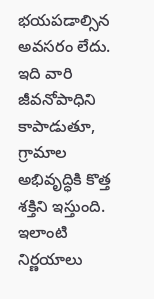భయపడాల్సిన అవసరం లేదు. ఇది వారి జీవనోపాధిని కాపాడుతూ, గ్రామాల అభివృద్ధికి కొత్త శక్తిని ఇస్తుంది. ఇలాంటి నిర్ణయాలు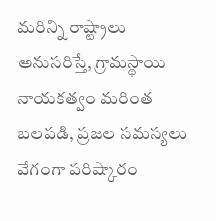మరిన్ని రాష్ట్రాలు అనుసరిస్తే, గ్రామస్థాయి నాయకత్వం మరింత బలపడి, ప్రజల సమస్యలు వేగంగా పరిష్కారం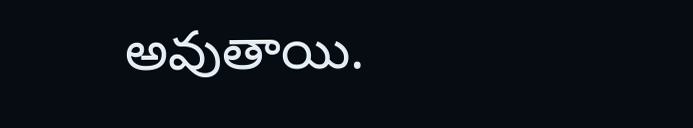అవుతాయి.